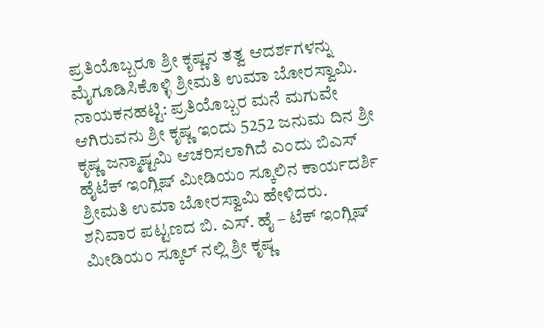ಪ್ರತಿಯೊಬ್ಬರೂ ಶ್ರೀ ಕೃಷ್ಣನ ತತ್ವ ಆದರ್ಶಗಳನ್ನು ಮೈಗೂಡಿಸಿಕೊಳ್ಳಿ ಶ್ರೀಮತಿ ಉಮಾ ಬೋರಸ್ವಾಮಿ.
ನಾಯಕನಹಟ್ಟಿ: ಪ್ರತಿಯೊಬ್ಬರ ಮನೆ ಮಗುವೇ ಆಗಿರುವನು ಶ್ರೀ ಕೃಷ್ಣ ಇಂದು 5252 ಜನುಮ ದಿನ ಶ್ರೀ ಕೃಷ್ಣ ಜನ್ಮಾಷ್ಟಮಿ ಆಚರಿಸಲಾಗಿದೆ ಎಂದು ಬಿಎಸ್ ಹೈಟೆಕ್ ಇಂಗ್ಲಿಷ್ ಮೀಡಿಯಂ ಸ್ಕೂಲಿನ ಕಾರ್ಯದರ್ಶಿ ಶ್ರೀಮತಿ ಉಮಾ ಬೋರಸ್ವಾಮಿ ಹೇಳಿದರು.
ಶನಿವಾರ ಪಟ್ಟಣದ ಬಿ. ಎಸ್. ಹೈ – ಟೆಕ್ ಇಂಗ್ಲಿಷ್ ಮೀಡಿಯಂ ಸ್ಕೂಲ್ ನಲ್ಲಿ ಶ್ರೀ ಕೃಷ್ಣ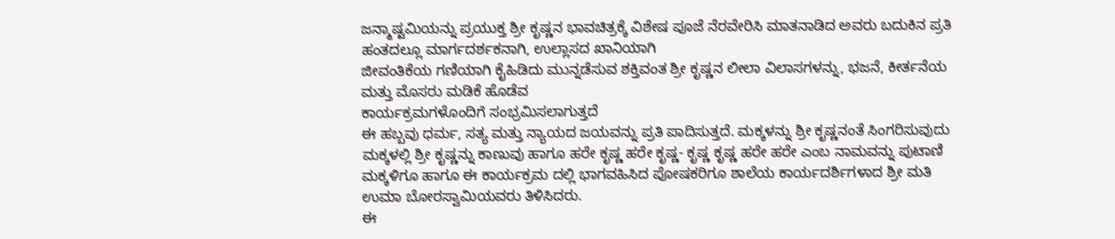ಜನ್ಮಾಷ್ಟಮಿಯನ್ನು ಪ್ರಯುಕ್ತ ಶ್ರೀ ಕೃಷ್ಣನ ಭಾವಚಿತ್ರಕ್ಕೆ ವಿಶೇಷ ಪೂಜೆ ನೆರವೇರಿಸಿ ಮಾತನಾಡಿದ ಅವರು ಬದುಕಿನ ಪ್ರತಿ ಹಂತದಲ್ಲೂ ಮಾರ್ಗದರ್ಶಕನಾಗಿ, ಉಲ್ಲಾಸದ ಖಾನಿಯಾಗಿ
ಜೀವಂತಿಕೆಯ ಗಣಿಯಾಗಿ ಕೈಹಿಡಿದು ಮುನ್ನಡೆಸುವ ಶಕ್ತಿವಂತ ಶ್ರೀ ಕೃಷ್ಣನ ಲೀಲಾ ವಿಲಾಸಗಳನ್ನು, ಭಜನೆ, ಕೀರ್ತನೆಯ ಮತ್ತು ಮೊಸರು ಮಡಿಕೆ ಹೊಡೆವ
ಕಾರ್ಯಕ್ರಮಗಳೊಂದಿಗೆ ಸಂಭ್ರಮಿಸಲಾಗುತ್ತದೆ
ಈ ಹಬ್ಬವು ಧರ್ಮ, ಸತ್ಯ ಮತ್ತು ನ್ಯಾಯದ ಜಯವನ್ನು ಪ್ರತಿ ಪಾದಿಸುತ್ತದೆ. ಮಕ್ಕಳನ್ನು ಶ್ರೀ ಕೃಷ್ಣನಂತೆ ಸಿಂಗರಿಸುವುದು ಮಕ್ಕಳಲ್ಲಿ ಶ್ರೀ ಕೃಷ್ಣನ್ನು ಕಾಣುವು ಹಾಗೂ ಹರೇ ಕೃಷ್ಣ ಹರೇ ಕೃಷ್ಣ- ಕೃಷ್ಣ ಕೃಷ್ಣ ಹರೇ ಹರೇ ಎಂಬ ನಾಮವನ್ನು ಪುಟಾಣಿ ಮಕ್ಕಳಿಗೂ ಹಾಗೂ ಈ ಕಾರ್ಯಕ್ರಮ ದಲ್ಲಿ ಭಾಗವಹಿಸಿದ ಪೋಷಕರಿಗೂ ಶಾಲೆಯ ಕಾರ್ಯದರ್ಶಿಗಳಾದ ಶ್ರೀ ಮತಿ ಉಮಾ ಬೋರಸ್ವಾಮಿಯವರು ತಿಳಿಸಿದರು.
ಈ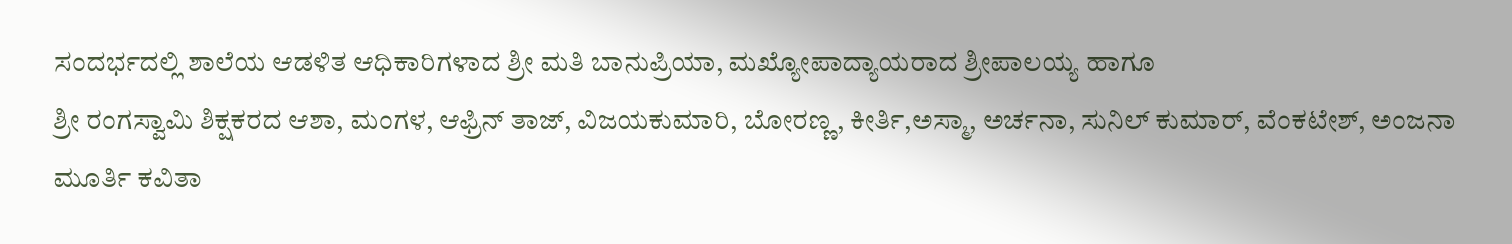ಸಂದರ್ಭದಲ್ಲಿ ಶಾಲೆಯ ಆಡಳಿತ ಆಧಿಕಾರಿಗಳಾದ ಶ್ರೀ ಮತಿ ಬಾನುಪ್ರಿಯಾ, ಮಖ್ಯೋಪಾದ್ಯಾಯರಾದ ಶ್ರೀಪಾಲಯ್ಯ ಹಾಗೂ
ಶ್ರೀ ರಂಗಸ್ವಾಮಿ ಶಿಕ್ಷಕರದ ಆಶಾ, ಮಂಗಳ, ಆಫ್ರಿನ್ ತಾಜ್, ವಿಜಯಕುಮಾರಿ, ಬೋರಣ್ಣ, ಕೀರ್ತಿ,ಅಸ್ಮಾ, ಅರ್ಚನಾ, ಸುನಿಲ್ ಕುಮಾರ್, ವೆಂಕಟೇಶ್, ಅಂಜನಾ ಮೂರ್ತಿ ಕವಿತಾ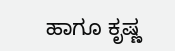ಹಾಗೂ ಕೃಷ್ಣ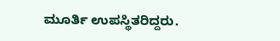ಮೂರ್ತಿ ಉಪಸ್ಥಿತರಿದ್ದರು.